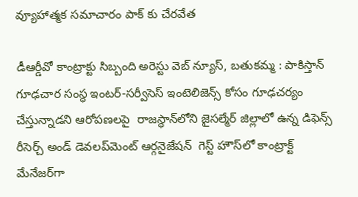వ్యూహాత్మక సమాచారం పాక్ కు చేరవేత

డీఆర్డీవో కాంట్రాక్టు సిబ్బంది అరెస్టు వెబ్ న్యూస్, బతుకమ్మ : పాకిస్తాన్ గూఢచార సంస్థ ఇంటర్-సర్వీసెస్ ఇంటెలిజెన్స్ కోసం గూఢచర్యం చేస్తున్నాడని ఆరోపణలపై  రాజస్థాన్‌లోని జైసల్మేర్ జిల్లాలో ఉన్న డిఫెన్స్ రీసెర్చ్ అండ్ డెవలప్‌మెంట్ ఆర్గనైజేషన్  గెస్ట్ హౌస్‌లో కాంట్రాక్ట్ మేనేజర్‌గా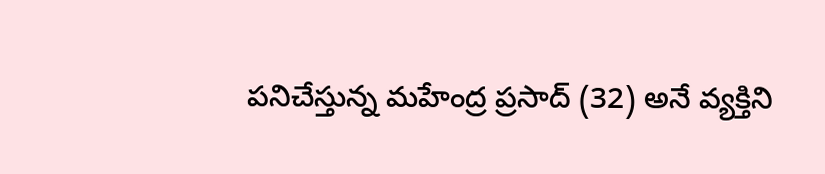పనిచేస్తున్న మహేంద్ర ప్రసాద్ (32) అనే వ్యక్తిని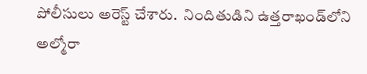పోలీసులు అరెస్ట్ చేశారు.  నిందితుడిని ఉత్తరాఖండ్‌లోని అల్మోరా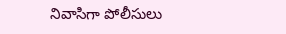నివాసిగా పోలీసులు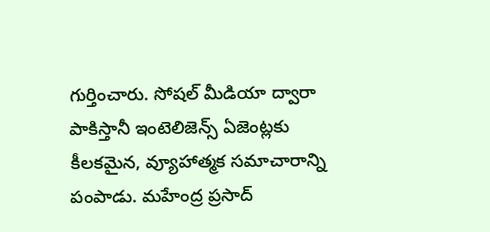గుర్తించారు. సోషల్ మీడియా ద్వారా పాకిస్తానీ ఇంటెలిజెన్స్ ఏజెంట్లకు కీలకమైన, వ్యూహాత్మక సమాచారాన్ని పంపాడు. మహేంద్ర ప్రసాద్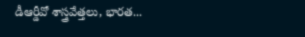డీఆర్డీవో శాస్త్రవేత్తలు, భారత...